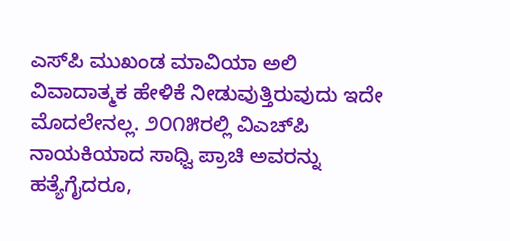ಎಸ್‌ಪಿ ಮುಖಂಡ ಮಾವಿಯಾ ಅಲಿ ವಿವಾದಾತ್ಮಕ ಹೇಳಿಕೆ ನೀಡುವುತ್ತಿರುವುದು ಇದೇ ಮೊದಲೇನಲ್ಲ. ೨೦೧೫ರಲ್ಲಿ ವಿಎಚ್‌ಪಿ ನಾಯಕಿಯಾದ ಸಾಧ್ವಿ ಪ್ರಾಚಿ ಅವರನ್ನು ಹತ್ಯೆಗೈದರೂ,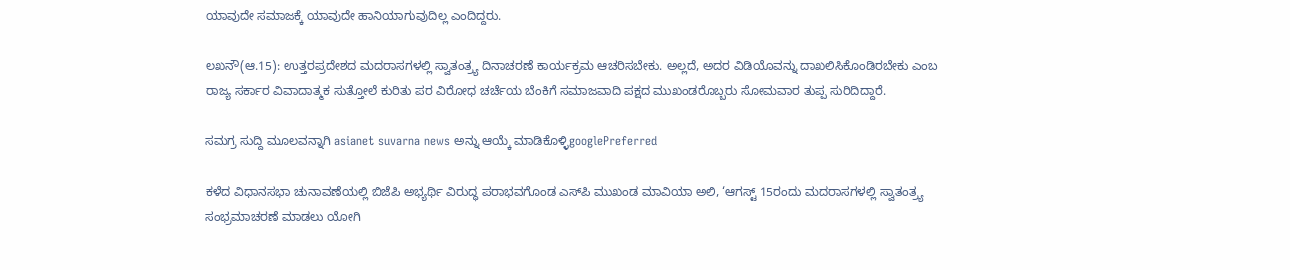ಯಾವುದೇ ಸಮಾಜಕ್ಕೆ ಯಾವುದೇ ಹಾನಿಯಾಗುವುದಿಲ್ಲ ಎಂದಿದ್ದರು.

ಲಖನೌ(ಆ.15): ಉತ್ತರಪ್ರದೇಶದ ಮದರಾಸಗಳಲ್ಲಿ ಸ್ವಾತಂತ್ರ್ಯ ದಿನಾಚರಣೆ ಕಾರ್ಯಕ್ರಮ ಆಚರಿಸಬೇಕು. ಅಲ್ಲದೆ, ಅದರ ವಿಡಿಯೊವನ್ನು ದಾಖಲಿಸಿಕೊಂಡಿರಬೇಕು ಎಂಬ ರಾಜ್ಯ ಸರ್ಕಾರ ವಿವಾದಾತ್ಮಕ ಸುತ್ತೋಲೆ ಕುರಿತು ಪರ ವಿರೋಧ ಚರ್ಚೆಯ ಬೆಂಕಿಗೆ ಸಮಾಜವಾದಿ ಪಕ್ಷದ ಮುಖಂಡರೊಬ್ಬರು ಸೋಮವಾರ ತುಪ್ಪ ಸುರಿದಿದ್ದಾರೆ.

ಸಮಗ್ರ ಸುದ್ದಿ ಮೂಲವನ್ನಾಗಿ asianet suvarna news ಅನ್ನು ಆಯ್ಕೆ ಮಾಡಿಕೊಳ್ಳಿgooglePreferred

ಕಳೆದ ವಿಧಾನಸಭಾ ಚುನಾವಣೆಯಲ್ಲಿ ಬಿಜೆಪಿ ಅಭ್ಯರ್ಥಿ ವಿರುದ್ಧ ಪರಾಭವಗೊಂಡ ಎಸ್‌ಪಿ ಮುಖಂಡ ಮಾವಿಯಾ ಅಲಿ, ‘ಆಗಸ್ಟ್ 15ರಂದು ಮದರಾಸಗಳಲ್ಲಿ ಸ್ವಾತಂತ್ರ್ಯ ಸಂಭ್ರಮಾಚರಣೆ ಮಾಡಲು ಯೋಗಿ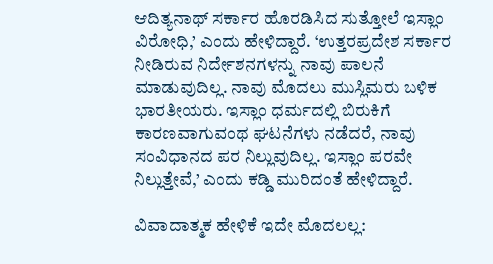ಆದಿತ್ಯನಾಥ್ ಸರ್ಕಾರ ಹೊರಡಿಸಿದ ಸುತ್ತೋಲೆ ಇಸ್ಲಾಂ ವಿರೋಧಿ,’ ಎಂದು ಹೇಳಿದ್ದಾರೆ. ‘ಉತ್ತರಪ್ರದೇಶ ಸರ್ಕಾರ ನೀಡಿರುವ ನಿರ್ದೇಶನಗಳನ್ನು ನಾವು ಪಾಲನೆ ಮಾಡುವುದಿಲ್ಲ. ನಾವು ಮೊದಲು ಮುಸ್ಲಿಮರು ಬಳಿಕ ಭಾರತೀಯರು. ಇಸ್ಲಾಂ ಧರ್ಮದಲ್ಲಿ ಬಿರುಕಿಗೆ ಕಾರಣವಾಗುವಂಥ ಘಟನೆಗಳು ನಡೆದರೆ, ನಾವು ಸಂವಿಧಾನದ ಪರ ನಿಲ್ಲುವುದಿಲ್ಲ. ಇಸ್ಲಾಂ ಪರವೇ ನಿಲ್ಲುತ್ತೇವೆ,’ ಎಂದು ಕಡ್ಡಿ ಮುರಿದಂತೆ ಹೇಳಿದ್ದಾರೆ.

ವಿವಾದಾತ್ಮಕ ಹೇಳಿಕೆ ಇದೇ ಮೊದಲಲ್ಲ: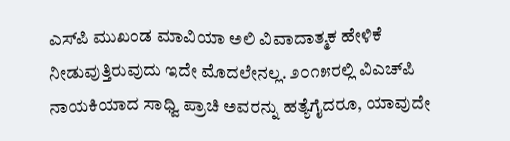ಎಸ್‌ಪಿ ಮುಖಂಡ ಮಾವಿಯಾ ಅಲಿ ವಿವಾದಾತ್ಮಕ ಹೇಳಿಕೆ ನೀಡುವುತ್ತಿರುವುದು ಇದೇ ಮೊದಲೇನಲ್ಲ. ೨೦೧೫ರಲ್ಲಿ ವಿಎಚ್‌ಪಿ ನಾಯಕಿಯಾದ ಸಾಧ್ವಿ ಪ್ರಾಚಿ ಅವರನ್ನು ಹತ್ಯೆಗೈದರೂ, ಯಾವುದೇ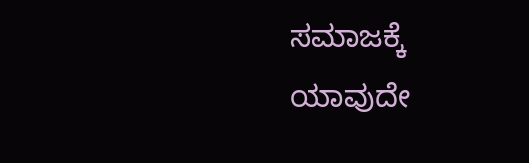ಸಮಾಜಕ್ಕೆ ಯಾವುದೇ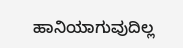ಹಾನಿಯಾಗುವುದಿಲ್ಲ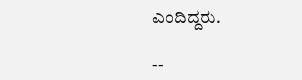ಎಂದಿದ್ದರು.

--